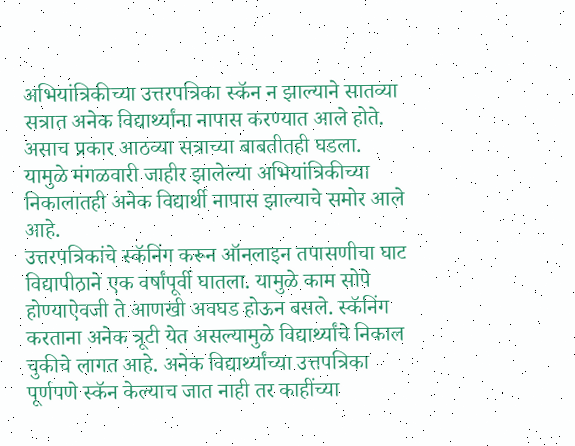अभियांत्रिकीच्या उत्तरपत्रिका स्कॅन न झाल्याने सातव्या सत्रात अनेक विद्यार्थ्यांना नापास करण्यात आले होते. असाच प्रकार आठव्या सत्राच्या बाबतीतही घडला. यामुळे मंगळवारी जाहीर झालेल्या अभियांत्रिकीच्या निकालातही अनेक विद्यार्थी नापास झाल्याचे समोर आले आहे.
उत्तरपत्रिकांचे स्कॅनिंग करून ऑनलाइन तपासणीचा घाट विद्यापीठाने एक वर्षांपूर्वी घातला. यामुळे काम सोपे होण्याऐवजी ते आणखी अवघड होऊन बसले. स्कॅनिंग करताना अनेक त्रूटी येत असल्यामुळे विद्यार्थ्यांचे निकाल चुकीचे लागत आहे. अनेक विद्यार्थ्यांच्या उत्तपत्रिका पूर्णपणे स्कॅन केल्याच जात नाही तर काहींच्या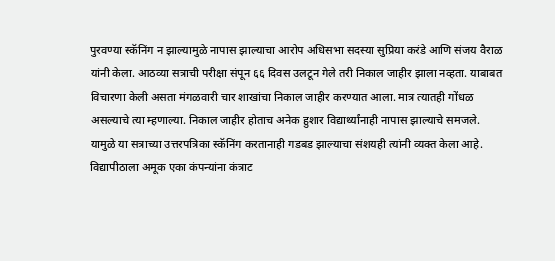पुरवण्या स्कॅनिंग न झाल्यामुळे नापास झाल्याचा आरोप अधिसभा सदस्या सुप्रिया करंडे आणि संजय वैराळ यांनी केला. आठव्या सत्राची परीक्षा संपून ६६ दिवस उलटून गेले तरी निकाल जाहीर झाला नव्हता. याबाबत विचारणा केली असता मंगळवारी चार शाखांचा निकाल जाहीर करण्यात आला. मात्र त्यातही गोंधळ असल्याचे त्या म्हणाल्या. निकाल जाहीर होताच अनेक हुशार विद्यार्थ्यांनाही नापास झाल्याचे समजले. यामुळे या सत्राच्या उत्तरपत्रिका स्कॅनिंग करतानाही गडबड झाल्याचा संशयही त्यांनी व्यक्त केला आहे. विद्यापीठाला अमूक एका कंपन्यांना कंत्राट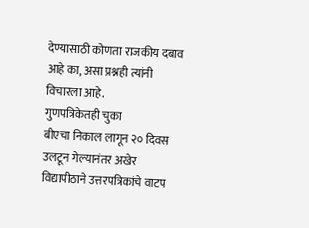देण्यासाठी कोणता राजकीय दबाव आहे का, असा प्रश्नही त्यांनी विचारला आहे.
गुणपत्रिकेतही चुका
बीएचा निकाल लागून २० दिवस उलटून गेल्यानंतर अखेर विद्यापीठाने उत्तरपत्रिकांचे वाटप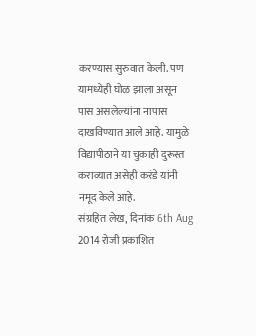करण्यास सुरुवात केली. पण यामध्येही घोळ झाला असून पास असलेल्यांना नापास दाखविण्यात आले आहे. यामुळे विद्यापीठाने या चुकाही दुरूस्त कराव्यात असेही करंडे यांनी नमूद केले आहे.
संग्रहित लेख, दिनांक 6th Aug 2014 रोजी प्रकाशित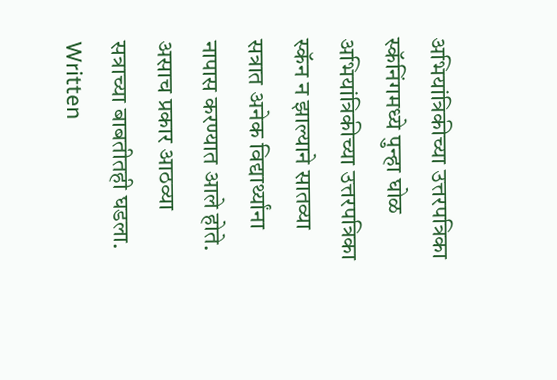अभियांत्रिकीच्या उत्तरपत्रिका स्कॅनिंगमध्ये पुन्हा घोळ
अभियांत्रिकीच्या उत्तरपत्रिका स्कॅन न झाल्याने सातव्या सत्रात अनेक विद्यार्थ्यांना नापास करण्यात आले होते. असाच प्रकार आठव्या सत्राच्या बाबतीतही घडला.
Written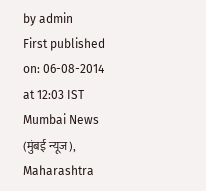by admin
First published on: 06-08-2014 at 12:03 IST
Mumbai News (मुंबई न्यूज), Maharashtra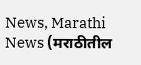News, Marathi News (मराठीतील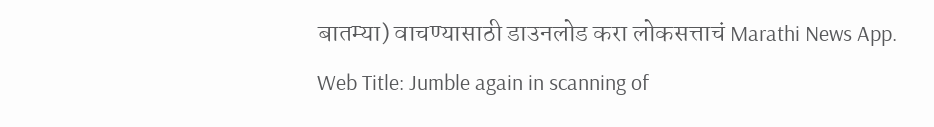बातम्या) वाचण्यासाठी डाउनलोड करा लोकसत्ताचं Marathi News App.
Web Title: Jumble again in scanning of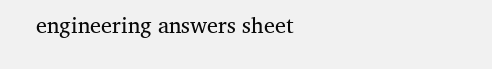engineering answers sheet